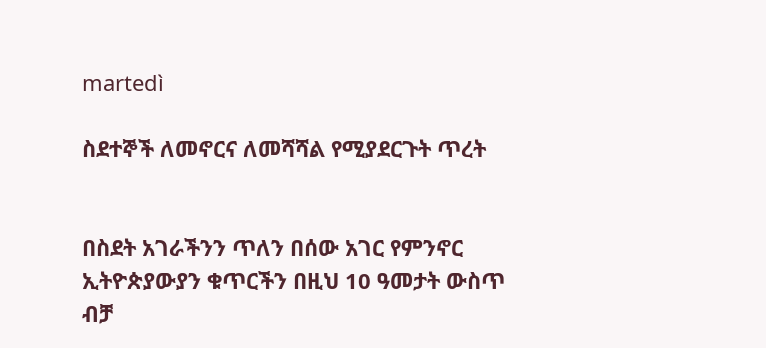martedì

ስደተኞች ለመኖርና ለመሻሻል የሚያደርጉት ጥረት


በስደት አገራችንን ጥለን በሰው አገር የምንኖር ኢትዮጵያውያን ቁጥርችን በዚህ 10 ዓመታት ውስጥ ብቻ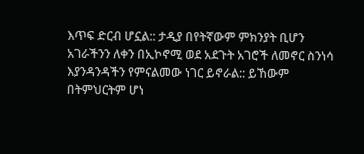እጥፍ ድርብ ሆኗል:: ታዲያ በየትኛውም ምክንያት ቢሆን አገራችንን ለቀን በኢኮኖሚ ወደ አደጉት አገሮች ለመኖር ስንነሳ እያንዳንዳችን የምናልመው ነገር ይኖራል:: ይኸውም በትምህርትም ሆነ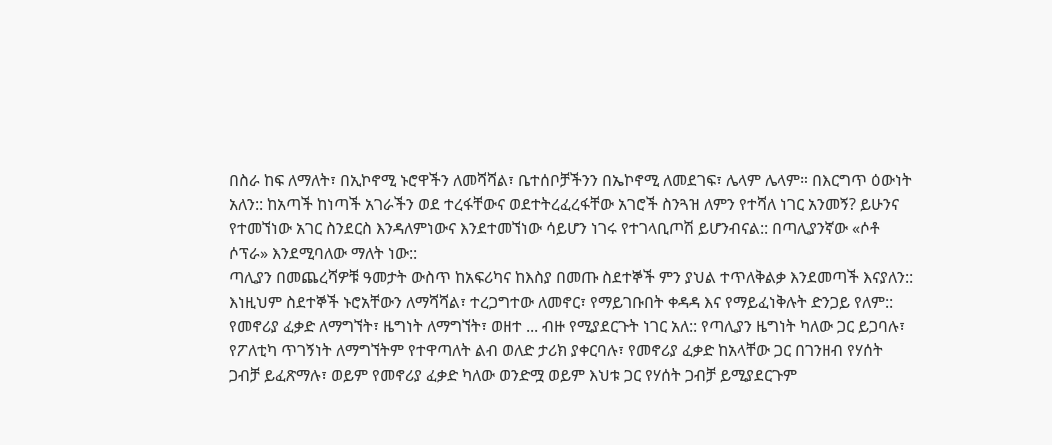በስራ ከፍ ለማለት፣ በኢኮኖሚ ኑሮዋችን ለመሻሻል፣ ቤተሰቦቻችንን በኤኮኖሚ ለመደገፍ፣ ሌላም ሌላም። በእርግጥ ዕውነት አለን:: ከአጣች ከነጣች አገራችን ወደ ተረፋቸውና ወደተትረፈረፋቸው አገሮች ስንጓዝ ለምን የተሻለ ነገር አንመኝ? ይሁንና የተመኘነው አገር ስንደርስ እንዳለምነውና እንደተመኘነው ሳይሆን ነገሩ የተገላቢጦሽ ይሆንብናል:: በጣሊያንኛው «ሶቶ ሶፕራ» እንደሚባለው ማለት ነው::
ጣሊያን በመጨረሻዎቹ ዓመታት ውስጥ ከአፍሪካና ከእስያ በመጡ ስደተኞች ምን ያህል ተጥለቅልቃ እንደመጣች እናያለን:: እነዚህም ስደተኞች ኑሮአቸውን ለማሻሻል፣ ተረጋግተው ለመኖር፣ የማይገቡበት ቀዳዳ እና የማይፈነቅሉት ድንጋይ የለም:: የመኖሪያ ፈቃድ ለማግኘት፣ ዜግነት ለማግኘት፣ ወዘተ ... ብዙ የሚያደርጉት ነገር አለ:: የጣሊያን ዜግነት ካለው ጋር ይጋባሉ፣ የፖለቲካ ጥገኝነት ለማግኘትም የተዋጣለት ልብ ወለድ ታሪክ ያቀርባሉ፣ የመኖሪያ ፈቃድ ከአላቸው ጋር በገንዘብ የሃሰት ጋብቻ ይፈጽማሉ፣ ወይም የመኖሪያ ፈቃድ ካለው ወንድሟ ወይም እህቱ ጋር የሃሰት ጋብቻ ይሚያደርጉም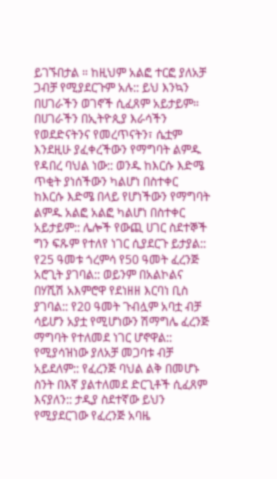ይገኙበታል ። ከዚህም አልፎ ተርፎ ያለአቻ ጋብቻ የሚያደርጉም አሉ:: ይህ እንኳን በሀገራችን ወገኖች ሲፈጸም አይታይም። በሀገራችን በኢትዮጲያ እራሳችን የወደድናትንና የመረጥናትን፣ ሴቷም እንደዚሁ ያፈቀረችውን የማግባት ልምዱ የዳበረ ባህል ነው:: ወንዱ ከእርሱ እድሜ ጥቂት ያነሰችውን ካልሆነ በስተቀር ከእርሱ እድሜ በላይ የሆነችውን የማግባት ልምዱ አልፎ አልፎ ካልሆነ በስተቀር አይታይም:: ሌሎች የውጪ ሀገር ስደተኞች ግን ፍጹም የተለየ ነገር ሲያደርጉ ይታያል:: የ25 ዓመቱ ጎረምሳ የ50 ዓመት ፈረንጅ አሮጊት ያገባል:: ወይንም በአልኮልና በሃሺሽ አእምሮዋ የደነዘዘ እርባነ ቢስ ያገባል:: የ20 ዓመት ጉብሏም አባቷ ብቻ ሳይሆን አያቷ የሚሆነውን ሽማግሌ ፈረንጅ ማግባት የተለመደ ነገር ሆኖዋል:: የሚያሳዝነው ያለአቻ መጋባቱ ብቻ አይደለም:: የፈረንጅ ባህል ልቅ በመሆኑ ስንት በእኛ ያልተለመደ ድርጊቶች ሲፈጸም እናያለን:: ታዲያ ስደተኛው ይህን የሚያደርገው የፈረንጅ አባዜ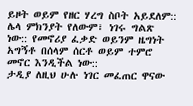ይዞት ወይም የዘር ሃረግ ስቦት አይደለም:: ሌላ ምክንያት የለውም፣ ነገሩ ግልጽ ነው:: የመኖሪያ ፈቃድ ወይንም ዜግነት አግኝቶ በሰላም ሰርቶ ወይም ተምሮ መኖር እንዲችል ነው::
ታዲያ ለዚህ ሁሉ ነገር መፈጠር ዋናው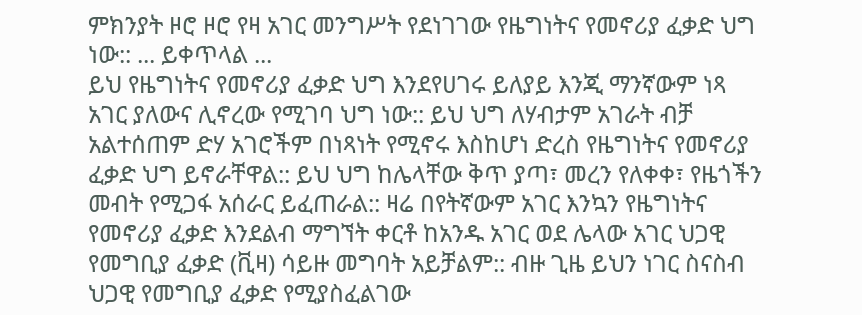ምክንያት ዞሮ ዞሮ የዛ አገር መንግሥት የደነገገው የዜግነትና የመኖሪያ ፈቃድ ህግ ነው:: ... ይቀጥላል ...
ይህ የዜግነትና የመኖሪያ ፈቃድ ህግ እንደየሀገሩ ይለያይ እንጂ ማንኛውም ነጻ አገር ያለውና ሊኖረው የሚገባ ህግ ነው:: ይህ ህግ ለሃብታም አገራት ብቻ አልተሰጠም ድሃ አገሮችም በነጻነት የሚኖሩ እስከሆነ ድረስ የዜግነትና የመኖሪያ ፈቃድ ህግ ይኖራቸዋል:: ይህ ህግ ከሌላቸው ቅጥ ያጣ፣ መረን የለቀቀ፣ የዜጎችን መብት የሚጋፋ አሰራር ይፈጠራል:: ዛሬ በየትኛውም አገር እንኳን የዜግነትና የመኖሪያ ፈቃድ እንደልብ ማግኘት ቀርቶ ከአንዱ አገር ወደ ሌላው አገር ህጋዊ የመግቢያ ፈቃድ (ቪዛ) ሳይዙ መግባት አይቻልም:: ብዙ ጊዜ ይህን ነገር ስናስብ ህጋዊ የመግቢያ ፈቃድ የሚያስፈልገው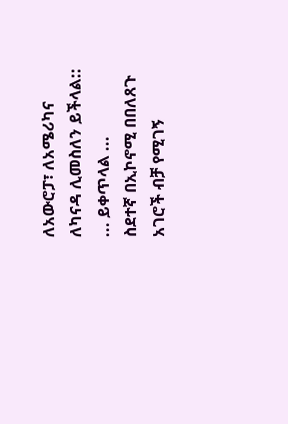ለአውሮፓ፣ ለአሜሪካና ለካናዳ ሊመስለን ይችላል:: ... ይቀጥላል ...
ስደተኛ በኢኮኖሚ በበለጸጉ አገሮች ብቻ የሚገኝ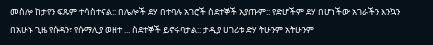መስሎ ከታየን ፍጹም ተሳስተናል:: በሌሎች ደሃ በተባሉ አገሮች ስደተኞች አያጡም:: የድሆችም ደሃ በሆነችው አገራችን እንኳን በአሁኑ ጊዜ የሱዳን፣ የሱማሊያ ወዘተ ... ስደተኞች ይኖሩባታል:: ታዲያ ሀገሪቱ ድሃ ትሁንም አትሁንም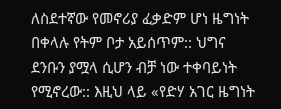ለስደተኛው የመኖሪያ ፈቃድም ሆነ ዜግነት በቀላሉ የትም ቦታ አይሰጥም:: ህግና ደንቡን ያሟላ ሲሆን ብቻ ነው ተቀባይነት የሚኖረው:: እዚህ ላይ «የድሃ አገር ዜግነት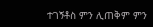ተገኝቶስ ምን ሊጠቅም ምን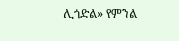ሊጎድል» የምንል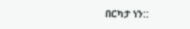በርካታ ነን::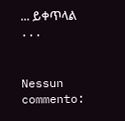... ይቀጥላል ...


Nessun commento: